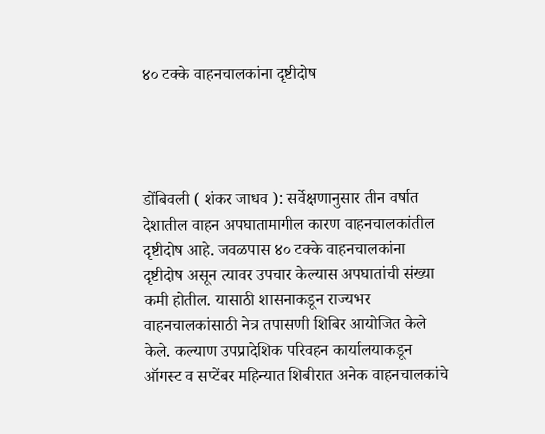४० टक्के वाहनचालकांना दृष्टीदोष




डोंबिवली ( शंकर जाधव ): सर्वेक्षणानुसार तीन वर्षात देशातील वाहन अपघातामागील कारण वाहनचालकांतील दृष्टीदोष आहे. जवळपास ४० टक्के वाहनचालकांना दृष्टीदोष असून त्यावर उपचार केल्यास अपघातांची संख्या कमी होतील. यासाठी शासनाकडून राज्यभर वाहनचालकांसाठी नेत्र तपासणी शिबिर आयोजित केले केले. कल्याण उपप्रादेशिक परिवहन कार्यालयाकडून ऑगस्ट व सप्टेंबर महिन्यात शिबीरात अनेक वाहनचालकांचे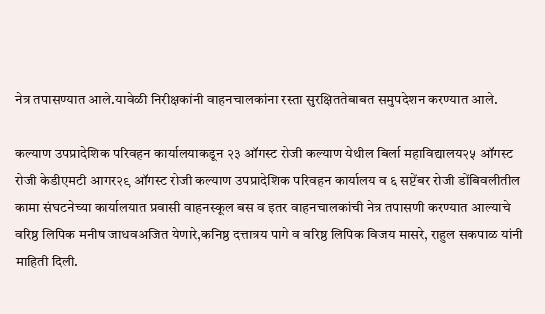नेत्र तपासण्यात आले.यावेळी निरीक्षकांनी वाहनचालकांना रस्ता सुरक्षिततेबाबत समुपदेशन करण्यात आले.

कल्याण उपप्रादेशिक परिवहन कार्यालयाकडून २३ ऑगस्ट रोजी कल्याण येथील बिर्ला महाविद्यालय२५ ऑगस्ट रोजी केडीएमटी आगर२९ ऑगस्ट रोजी कल्याण उपप्रादेशिक परिवहन कार्यालय व ६ सप्टेंबर रोजी डोंबिवलीतील कामा संघटनेच्या कार्यालयात प्रवासी वाहनस्कूल बस व इतर वाहनचालकांची नेत्र तपासणी करण्यात आल्याचे वरिष्ठ लिपिक मनीष जाधवअजित येणारे,कनिष्ठ दत्तात्रय पागे व वरिष्ठ लिपिक विजय मासरे, राहुल सकपाळ यांनी माहिती दिली.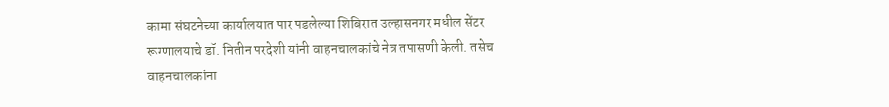कामा संघटनेच्या कार्यालयात पार पडलेल्या शिबिरात उल्हासनगर मधील सेंटर रूग्णालयाचे डॉ. नितीन परदेशी यांनी वाहनचालकांचे नेत्र तपासणी केली. तसेच वाहनचालकांना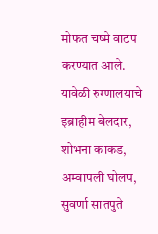मोफत चष्मे वाटप करण्यात आले. यावेळी रुग्णालयाचे इब्राहीम बेलदार, शोभना काकड, अम्वापली घोलप, सुवर्णा सातपुते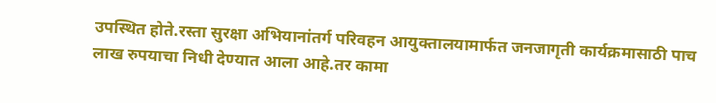उपस्थित होते.रस्ता सुरक्षा अभियानांतर्ग परिवहन आयुक्तालयामार्फत जनजागृती कार्यक्रमासाठी पाच लाख रुपयाचा निधी देण्यात आला आहे.तर कामा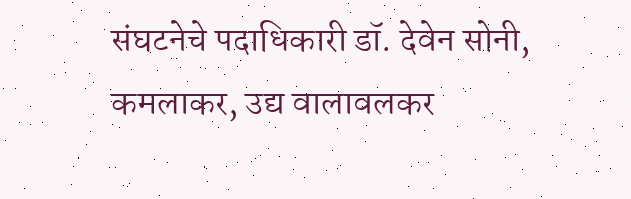संघटनेचे पदाधिकारी डॉ. देवेन सोनी, कमलाकर, उद्य वालावलकर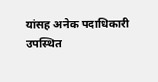यांसह अनेक पदाधिकारी उपस्थित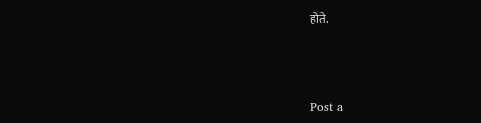होते.



Post a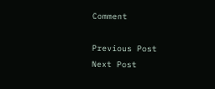Comment

Previous Post Next Post